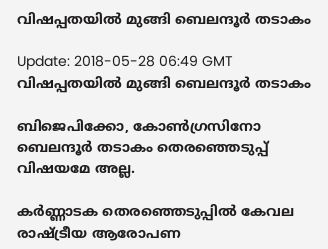വിഷപ്പതയില്‍ മുങ്ങി ബെലന്ദൂര്‍ തടാകം

Update: 2018-05-28 06:49 GMT
വിഷപ്പതയില്‍ മുങ്ങി ബെലന്ദൂര്‍ തടാകം

ബിജെപിക്കോ, കോണ്‍ഗ്രസിനോ ബെലന്ദൂര്‍ തടാകം തെരഞ്ഞെടുപ്പ് വിഷയമേ അല്ല.

കര്‍ണ്ണാടക തെരഞ്ഞെടുപ്പില്‍ കേവല രാഷ്ട്രീയ ആരോപണ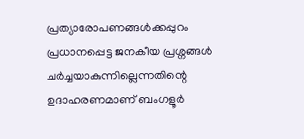പ്രത്യാരോപണങ്ങള്‍ക്കപ്പുറം പ്രധാനപ്പെട്ട ജനകീയ പ്രശ്നങ്ങള്‍ ചര്‍ച്ചയാകുന്നില്ലെന്നതിന്റെ ഉദാഹരണമാണ് ബംഗളൂര്‍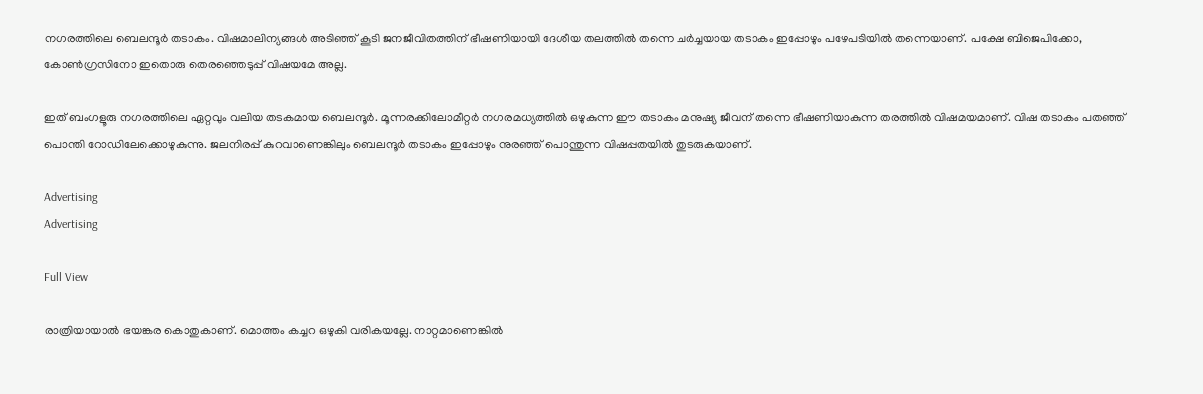നഗരത്തിലെ ബെലന്ദൂര്‍ തടാകം. വിഷമാലിന്യങ്ങള്‍ അടിഞ്ഞ് കൂടി ജനജീവിതത്തിന് ഭീഷണിയായി ദേശീയ തലത്തില്‍ തന്നെ ചര്‍ച്ചയായ തടാകം ഇപ്പോഴും പഴേപടിയില്‍ തന്നെയാണ്. പക്ഷേ ബിജെപിക്കോ, കോണ്‍ഗ്രസിനോ ഇതൊരു തെരഞ്ഞെടുപ്പ് വിഷയമേ അല്ല.

ഇത് ബംഗളൂരു നഗരത്തിലെ ഏറ്റവും വലിയ തടകമായ ബെലന്ദൂര്‍. മൂന്നരക്കിലോമീറ്റര്‍ നഗരമധ്യത്തില്‍ ഒഴുകുന്ന ഈ തടാകം മനുഷ്യ ജീവന് തന്നെ ഭീഷണിയാകുന്ന തരത്തില്‍ വിഷമയമാണ്. വിഷ തടാകം പതഞ്ഞ് പൊന്തി റോഡിലേക്കൊഴുകുന്നു. ജലനിരപ്പ് കുറവാണെങ്കിലും ബെലന്ദൂര്‍ തടാകം ഇപ്പോഴും നുരഞ്ഞ് പൊന്തുന്ന വിഷപ്പതയില്‍ തുടരുകയാണ്.

Advertising
Advertising

Full View

രാത്രിയായാല്‍ ഭയങ്കര കൊതുകാണ്. മൊത്തം കച്ചറ ഒഴുകി വരികയല്ലേ. നാറ്റമാണെങ്കില്‍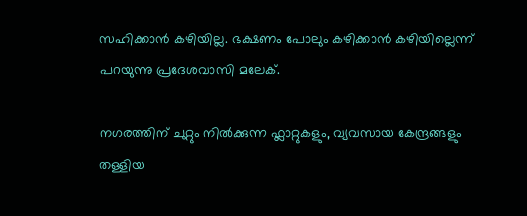സഹിക്കാന്‍ കഴിയില്ല. ഭക്ഷണം പോലും കഴിക്കാന്‍ കഴിയില്ലെന്ന് പറയുന്നു പ്രദേശവാസി മലേക്.

നഗരത്തിന് ചുറ്റും നില്‍ക്കുന്ന ഫ്ലാറ്റുകളും, വ്യവസായ കേന്ദ്രങ്ങളും തള്ളിയ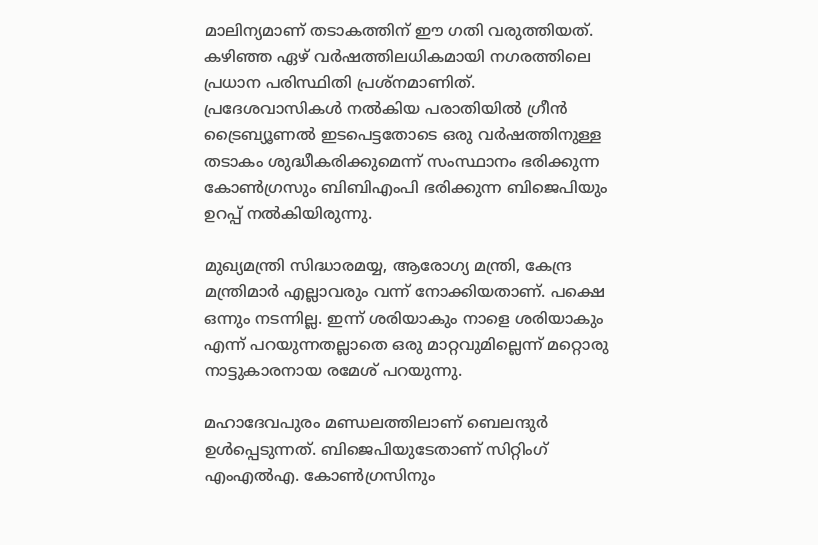മാലിന്യമാണ് തടാകത്തിന് ഈ ഗതി വരുത്തിയത്. കഴിഞ്ഞ ഏഴ് വര്‍ഷത്തിലധികമായി നഗരത്തിലെ പ്രധാന പരിസ്ഥിതി പ്രശ്നമാണിത്. പ്രദേശവാസികള്‍ നല്‍കിയ പരാതിയില്‍ ഗ്രീന്‍ ട്രൈബ്യൂണല്‍ ഇടപെട്ടതോടെ ഒരു വര്‍ഷത്തിനുള്ള തടാകം ശുദ്ധീകരിക്കുമെന്ന് സംസ്ഥാനം ഭരിക്കുന്ന കോണ്‍ഗ്രസും ബിബിഎംപി ഭരിക്കുന്ന ബിജെപിയും ഉറപ്പ് നല്‍കിയിരുന്നു.

മുഖ്യമന്ത്രി സിദ്ധാരമയ്യ, ആരോഗ്യ മന്ത്രി, കേന്ദ്ര മന്ത്രിമാര്‍ എല്ലാവരും വന്ന് നോക്കിയതാണ്. പക്ഷെ ഒന്നും നടന്നില്ല. ഇന്ന് ശരിയാകും നാളെ ശരിയാകും എന്ന് പറയുന്നതല്ലാതെ ഒരു മാറ്റവുമില്ലെന്ന് മറ്റൊരു നാട്ടുകാരനായ രമേശ് പറയുന്നു.

മഹാദേവപുരം മണ്ഡലത്തിലാണ് ബെലന്ദുര്‍ ഉള്‍പ്പെടുന്നത്. ബിജെപിയുടേതാണ് സിറ്റിംഗ് എംഎല്‍എ. കോണ്‍ഗ്രസിനും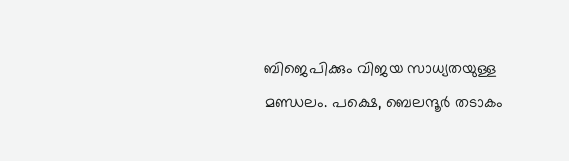ബിജെപിക്കും വിജയ സാധ്യതയുള്ള മണ്ഡലം. പക്ഷെ, ബെലന്ദൂര്‍ തടാകം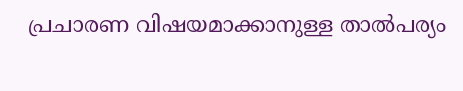പ്രചാരണ വിഷയമാക്കാനുള്ള താല്‍പര്യം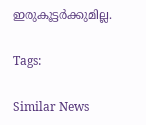ഇരുകൂട്ടര്‍ക്കുമില്ല.

Tags:

Similar News